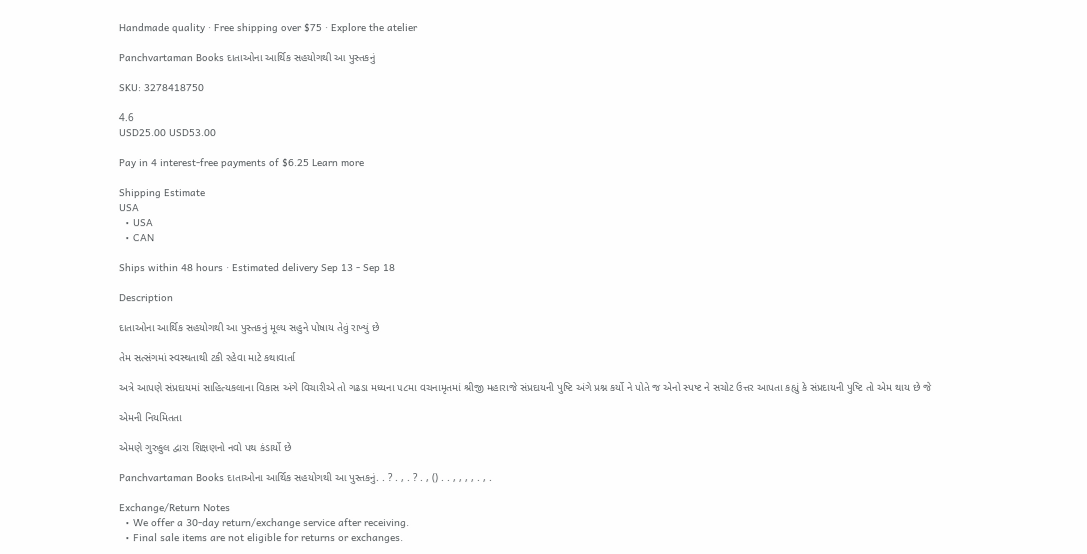Handmade quality · Free shipping over $75 · Explore the atelier

Panchvartaman Books દાતાઓના આર્થિક સહયોગથી આ પુસ્તકનું

SKU: 3278418750

4.6
USD25.00 USD53.00

Pay in 4 interest-free payments of $6.25 Learn more

Shipping Estimate
USA
  • USA
  • CAN

Ships within 48 hours · Estimated delivery Sep 13 - Sep 18

Description

દાતાઓના આર્થિક સહયોગથી આ પુસ્તકનું મૂલ્ય સહુને પોષાય તેવું રાખ્યું છે

તેમ સત્સંગમાં સ્વસ્થતાથી ટકી રહેવા માટે કથાવાર્તા

અત્રે આપણે સંપ્રદાયમાં સાહિત્યકલાના વિકાસ અંગે વિચારીએ તો ગઢડા મધ્યના ૫૮મા વચનામૃતમાં શ્રીજી મહારાજે સંપ્રદાયની પુષ્ટિ અંગે પ્રશ્ન કર્યો ને પોતે જ એનો સ્પષ્ટ ને સચોટ ઉત્તર આપતા કહ્યું કે સંપ્રદાયની પુષ્ટિ તો એમ થાય છે જે

એમની નિયમિતતા

એમણે ગુરુકુલ દ્વારા શિક્ષણનો નવો પથ કંડાર્યો છે

Panchvartaman Books દાતાઓના આર્થિક સહયોગથી આ પુસ્તકનું. . ? . , . ? . , () . . , , , , . , .

Exchange/Return Notes
  • We offer a 30-day return/exchange service after receiving.
  • Final sale items are not eligible for returns or exchanges.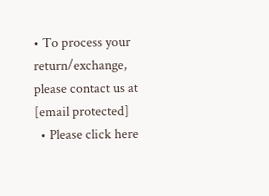• To process your return/exchange, please contact us at [email protected]
  • Please click here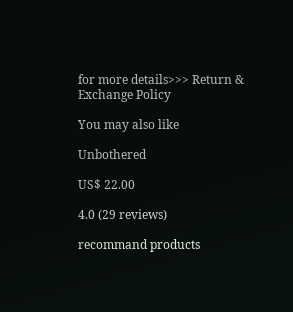for more details>>> Return & Exchange Policy

You may also like

Unbothered

US$ 22.00

4.0 (29 reviews)

recommand products